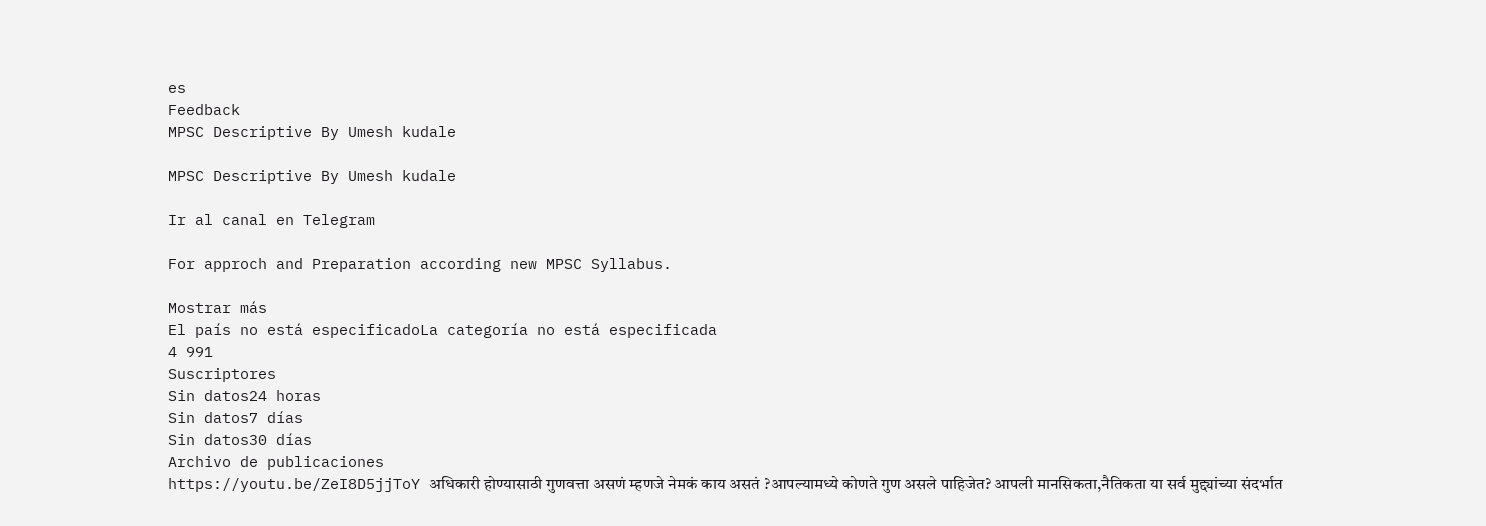es
Feedback
MPSC Descriptive By Umesh kudale

MPSC Descriptive By Umesh kudale

Ir al canal en Telegram

For approch and Preparation according new MPSC Syllabus.

Mostrar más
El país no está especificadoLa categoría no está especificada
4 991
Suscriptores
Sin datos24 horas
Sin datos7 días
Sin datos30 días
Archivo de publicaciones
https://youtu.be/ZeI8D5jjToY अधिकारी होण्यासाठी गुणवत्ता असणं म्हणजे नेमकं काय असतं ?आपल्यामध्ये कोणते गुण असले पाहिजेत? आपली मानसिकता,नैतिकता या सर्व मुद्द्यांच्या संदर्भात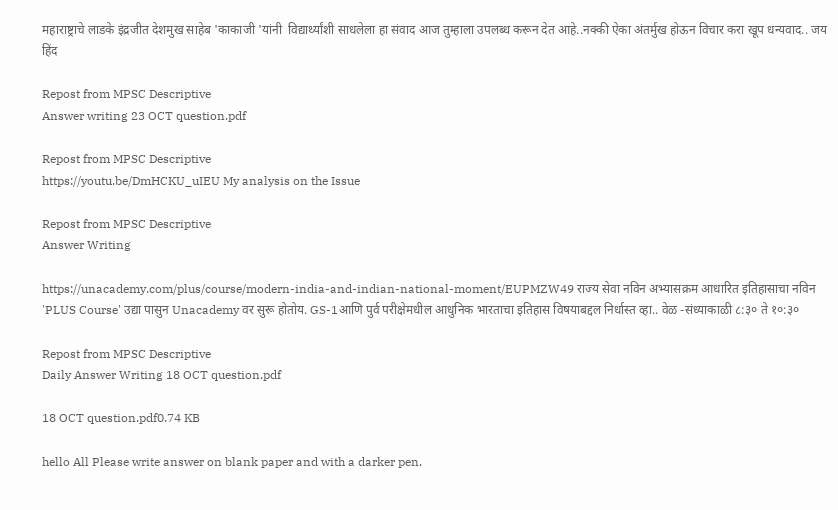महाराष्ट्राचे लाडके इंद्रजीत देशमुख साहेब 'काकाजी 'यांनी  विद्यार्थ्यांशी साधलेला हा संवाद आज तुम्हाला उपलब्ध करून देत आहे..नक्की ऐका अंतर्मुख होऊन विचार करा खूप धन्यवाद.. जय हिंद

Repost from MPSC Descriptive
Answer writing 23 OCT question.pdf

Repost from MPSC Descriptive
https://youtu.be/DmHCKU_uIEU My analysis on the Issue

Repost from MPSC Descriptive
Answer Writing

https://unacademy.com/plus/course/modern-india-and-indian-national-moment/EUPMZW49 राज्य सेवा नविन अभ्यासक्रम आधारित इतिहासाचा नविन 'PLUS Course' उद्या पासुन Unacademy वर सुरू होतोय. GS-1आणि पुर्व परीक्षेमधील आधुनिक भारताचा इतिहास विषयाबद्दल निर्धास्त व्हा.. वेळ -संध्याकाळी ८:३० ते १०:३०

Repost from MPSC Descriptive
Daily Answer Writing 18 OCT question.pdf

18 OCT question.pdf0.74 KB

hello All Please write answer on blank paper and with a darker pen.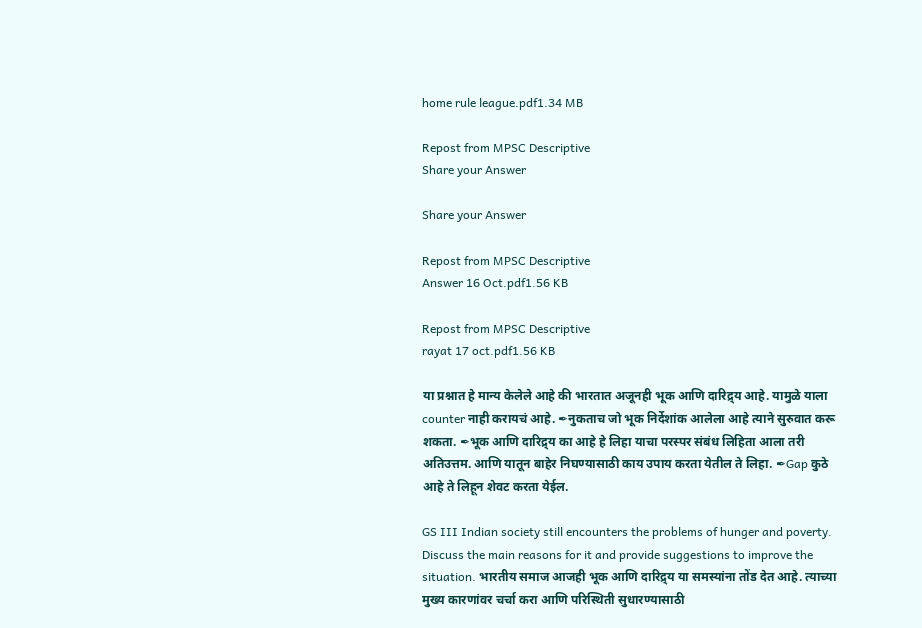home rule league.pdf1.34 MB

Repost from MPSC Descriptive
Share your Answer

Share your Answer

Repost from MPSC Descriptive
Answer 16 Oct.pdf1.56 KB

Repost from MPSC Descriptive
rayat 17 oct.pdf1.56 KB

या प्रश्नात हे मान्य केलेले आहे की भारतात अजूनही भूक आणि दारिद्र्य आहे. यामुळे याला counter नाही करायचं आहे. ✒नुकताच जो भूक निर्देशांक आलेला आहे त्याने सुरुवात करू शकता. ✒भूक आणि दारिद्र्य का आहे हे लिहा याचा परस्पर संबंध लिहिता आला तरी अतिउत्तम. आणि यातून बाहेर निघण्यासाठी काय उपाय करता येतील ते लिहा. ✒Gap कुठे आहे ते लिहून शेवट करता येईल.

GS III Indian society still encounters the problems of hunger and poverty. Discuss the main reasons for it and provide suggestions to improve the situation. भारतीय समाज आजही भूक आणि दारिद्र्य या समस्यांना तोंड देत आहे. त्याच्या मुख्य कारणांवर चर्चा करा आणि परिस्थिती सुधारण्यासाठी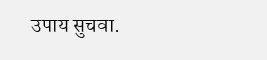उपाय सुचवा.